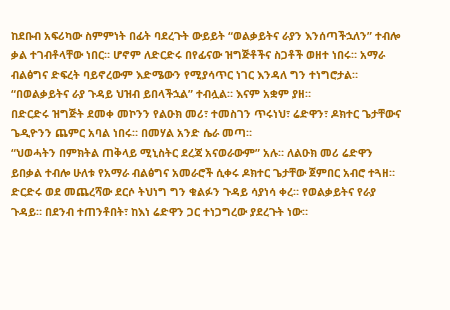ከደቡብ አፍሪካው ስምምነት በፊት ባደረጉት ውይይት “ወልቃይትና ራያን እንሰጣችኋለን” ተብሎ ቃል ተገብቶላቸው ነበር። ሆኖም ለድርድሩ በየፊናው ዝግጅቶችና ስጋቶች ወዘተ ነበሩ። አማራ ብልፅግና ድፍረት ባይኖረውም እድሜውን የሚያሳጥር ነገር እንዳለ ግን ተነግሮታል። “በወልቃይትና ራያ ጉዳይ ህዝብ ይበላችኋል” ተብሏል። እናም አቋም ያዘ።
በድርድሩ ዝግጅት ደመቀ መኮንን የልዑክ መሪ፣ ተመስገን ጥሩነህ፣ ሬድዋን፣ ዶክተር ጌታቸውና ጌዲዮንን ጨምር አባል ነበሩ። በመሃል አንድ ሴራ መጣ።
“ህወሓትን በምክትል ጠቅላይ ሚኒስትር ደረጃ አናወራውም” አሉ። ለልዑክ መሪ ሬድዋን ይበቃል ተብሎ ሁለቱ የአማራ ብልፅግና አመራሮች ሲቀሩ ዶክተር ጌታቸው ጀምበር አብሮ ተጓዘ።
ድርድሩ ወደ መጨረሻው ደርሶ ትህነግ ግን ቁልፉን ጉዳይ ሳያነሳ ቀረ። የወልቃይትና የራያ ጉዳይ። በደንብ ተጠንቶበት፣ ከእነ ሬድዋን ጋር ተነጋግረው ያደረጉት ነው።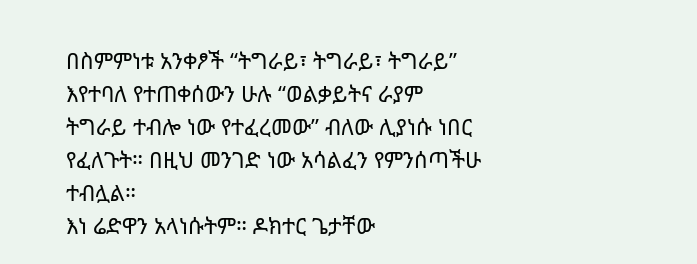በስምምነቱ አንቀፆች “ትግራይ፣ ትግራይ፣ ትግራይ” እየተባለ የተጠቀሰውን ሁሉ “ወልቃይትና ራያም ትግራይ ተብሎ ነው የተፈረመው” ብለው ሊያነሱ ነበር የፈለጉት። በዚህ መንገድ ነው አሳልፈን የምንሰጣችሁ ተብሏል።
እነ ሬድዋን አላነሱትም። ዶክተር ጌታቸው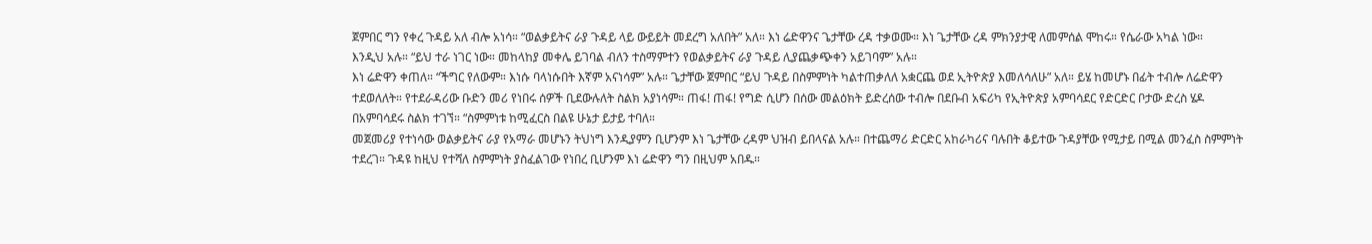ጀምበር ግን የቀረ ጉዳይ አለ ብሎ አነሳ። “ወልቃይትና ራያ ጉዳይ ላይ ውይይት መደረግ አለበት” አለ። እነ ሬድዋንና ጌታቸው ረዳ ተቃወሙ። እነ ጌታቸው ረዳ ምክንያታዊ ለመምሰል ሞከሩ። የሴራው አካል ነው።
እንዲህ አሉ። “ይህ ተራ ነገር ነው። መከላከያ መቀሌ ይገባል ብለን ተስማምተን የወልቃይትና ራያ ጉዳይ ሊያጨቃጭቀን አይገባም” አሉ።
እነ ሬድዋን ቀጠለ። “ችግር የለውም። እነሱ ባላነሱበት እኛም አናነሳም” አሉ። ጌታቸው ጀምበር “ይህ ጉዳይ በስምምነት ካልተጠቃለለ አቋርጨ ወደ ኢትዮጵያ እመለሳለሁ” አለ። ይሄ ከመሆኑ በፊት ተብሎ ለሬድዋን ተደወለለት። የተደራዳሪው ቡድን መሪ የነበሩ ሰዎች ቢደውሉለት ስልክ አያነሳም። ጠፋ! ጠፋ! የግድ ሲሆን በሰው መልዕክት ይድረሰው ተብሎ በደቡብ አፍሪካ የኢትዮጵያ አምባሳደር የድርድር ቦታው ድረስ ሄዶ በአምባሳደሩ ስልክ ተገኘ። “ስምምነቱ ከሚፈርስ በልዩ ሁኔታ ይታይ ተባለ።
መጀመሪያ የተነሳው ወልቃይትና ራያ የአማራ መሆኑን ትህነግ እንዲያምን ቢሆንም እነ ጌታቸው ረዳም ህዝብ ይበላናል አሉ። በተጨማሪ ድርድር አከራካሪና ባሉበት ቆይተው ጉዳያቸው የሚታይ በሚል መንፈስ ስምምነት ተደረገ። ጉዳዩ ከዚህ የተሻለ ስምምነት ያስፈልገው የነበረ ቢሆንም እነ ሬድዋን ግን በዚህም አበዱ።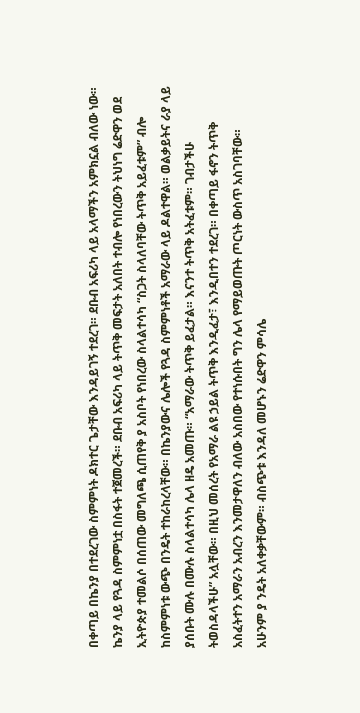በቀጣይ በኬንያ በተደረገው ስምምነት ዶክተር ጌታቸው እንዳይገኝ ተደረገ። ደቡብ አፍሪካ ላይ አላማችን አምክኗል ብለው ነው። ኬንያ ላይ የጓዳ ስምምነቷ በስፋት ተጀመረች። ደቡብ አፍሪካ ላይ ትጥቅ መፍታት አለበት ተብሎ የነበረውን ትህነግ ሬድዋን ወደ ኢትዮጵያ ተመልሶ በሰጠው መግለጫ ሲጠየቅ ያ አስቦት የነበረው ስላልተሳካ “ስጋት ስላለባቸው ትጥቅ አይፈቱም” ብሎ ከስምምነቱ ውጭ በንዴት ተከራከረላቸው። በኬንያውና ሌሎች የጓዳ ስምምነቶች አማራው ላይ ዶልተዋል። ወልቃይትና ራያ ላይ ያሰቡት ሙሉ በሙሉ ስላልተሳካ ሌላ ዘዴ አመጡ። “አማራው ትጥቅ ይፈታል። እናንተ ትጥቅ አትፈቱም። ገብታችሁ ትወስዳላችሁ” አሏቸው። በዚህ መሰረት የአማራ ልዩ ኃይል ትጥቅ እንዲፈታ፣ እንዲበተን ተደረገ። በቀጣይ ፋኖን ትጥቅ አስፈትተን አማራን አብረን እንመታዋለን ብለው አስበው የተነሱበት ግን ሌላ የማይወጡት ጦርነት ውስጥ አስገባቸው።
አሁንም ያ ንዴት አለቀቃቸውም። ብስጭቱ እንዳለ መሆኑን ሬድዋን ምሳሌ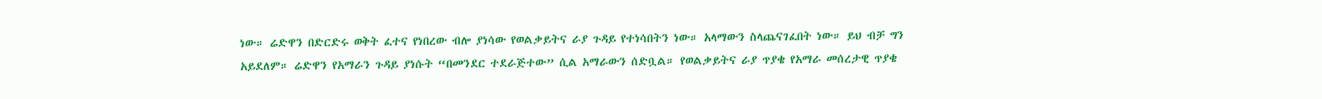ነው። ሬድዋን በድርድሩ ወቅት ፈተና የነበረው ብሎ ያነሳው የወልቃይትና ራያ ጉዳይ የተነሳበትን ነው። አላማውን ስላጨናገፈበት ነው። ይህ ብቻ ግን አይደለም። ሬድዋን የአማራን ጉዳይ ያነሱት “በመንደር ተደራጅተው” ሲል አማራውን ሰድቧል። የወልቃይትና ራያ ጥያቄ የአማራ መሰረታዊ ጥያቄ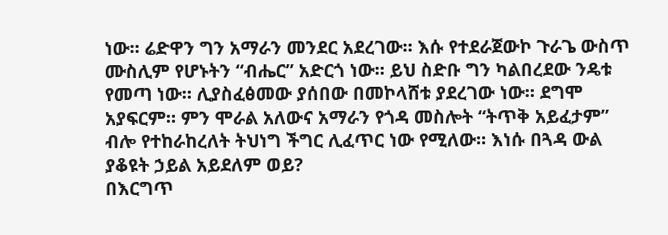ነው። ሬድዋን ግን አማራን መንደር አደረገው። እሱ የተደራጀውኮ ጉራጌ ውስጥ ሙስሊም የሆኑትን “ብሔር” አድርጎ ነው። ይህ ስድቡ ግን ካልበረደው ንዴቱ የመጣ ነው። ሊያስፈፅመው ያሰበው በመኮላሸቱ ያደረገው ነው። ደግሞ አያፍርም። ምን ሞራል አለውና አማራን የጎዳ መስሎት “ትጥቅ አይፈታም” ብሎ የተከራከረለት ትህነግ ችግር ሊፈጥር ነው የሚለው። እነሱ በጓዳ ውል ያቆዩት ኃይል አይደለም ወይ?
በእርግጥ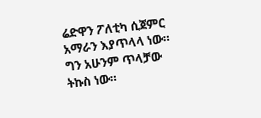ሬድዋን ፖለቲካ ሲጀምር አማራን እያጥላላ ነው። ግን አሁንም ጥላቻው ትኩስ ነው።